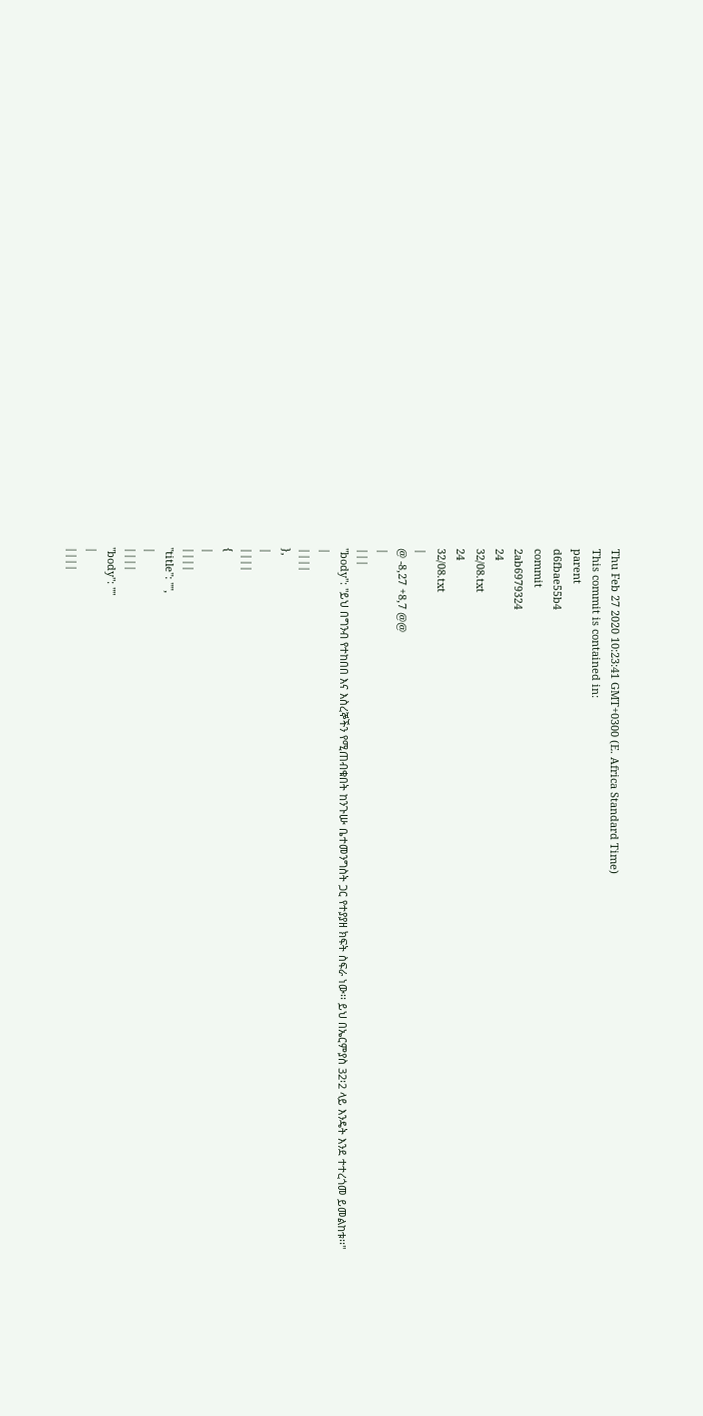Thu Feb 27 2020 10:23:41 GMT+0300 (E. Africa Standard Time)
This commit is contained in:
parent
d6fbae55b4
commit
2ab6979324
24
32/08.txt
24
32/08.txt
|
@ -8,27 +8,7 @@
|
|||
"body": "ይህ በግንብ የተከበበ እና እስረኞችን የሚጠብቁበት ከንጉሡ ቤተመንግስት ጋር የተያያዘ ክፍት ስፍራ ነው፡፡ ይህ በኤርምያስ 32፡2 ላይ እንዴት እንደ ተተረጎመ ይመልከቱ፡፡"
|
||||
},
|
||||
{
|
||||
"title": "",
|
||||
"body": ""
|
||||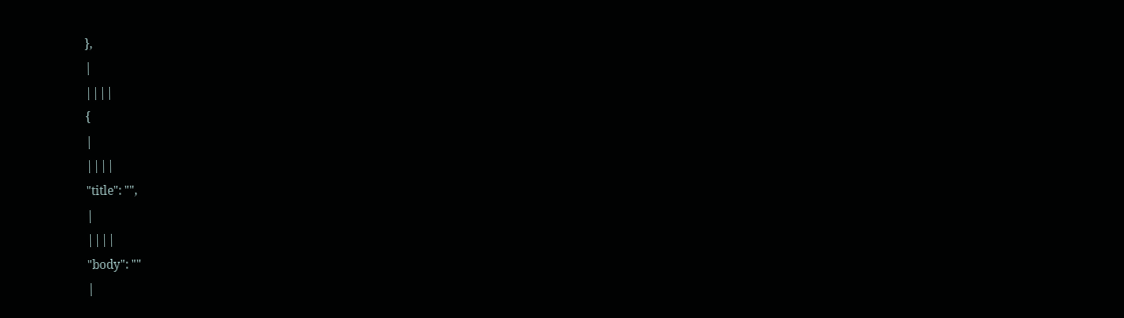},
|
||||
{
|
||||
"title": "",
|
||||
"body": ""
|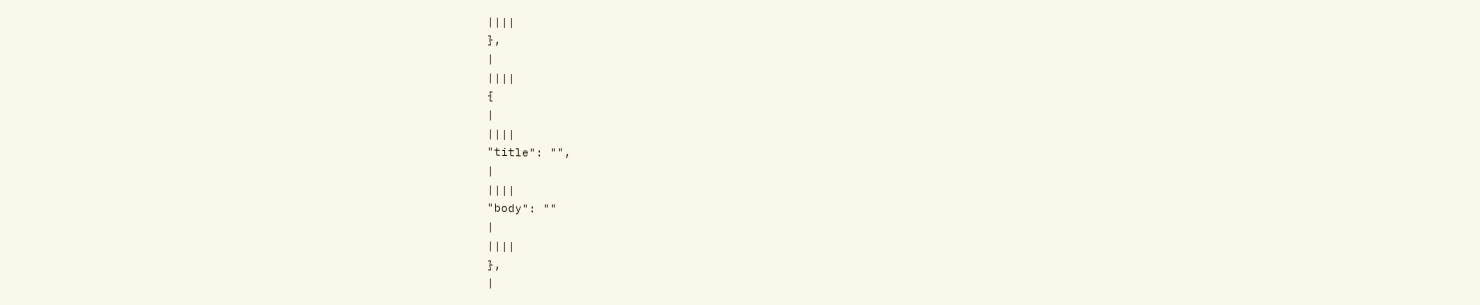||||
},
|
||||
{
|
||||
"title": "",
|
||||
"body": ""
|
||||
},
|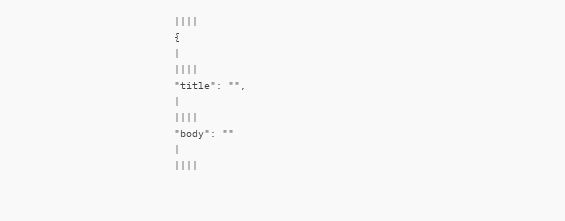||||
{
|
||||
"title": "",
|
||||
"body": ""
|
||||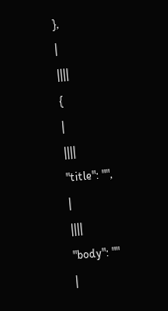},
|
||||
{
|
||||
"title": "",
|
||||
"body": ""
|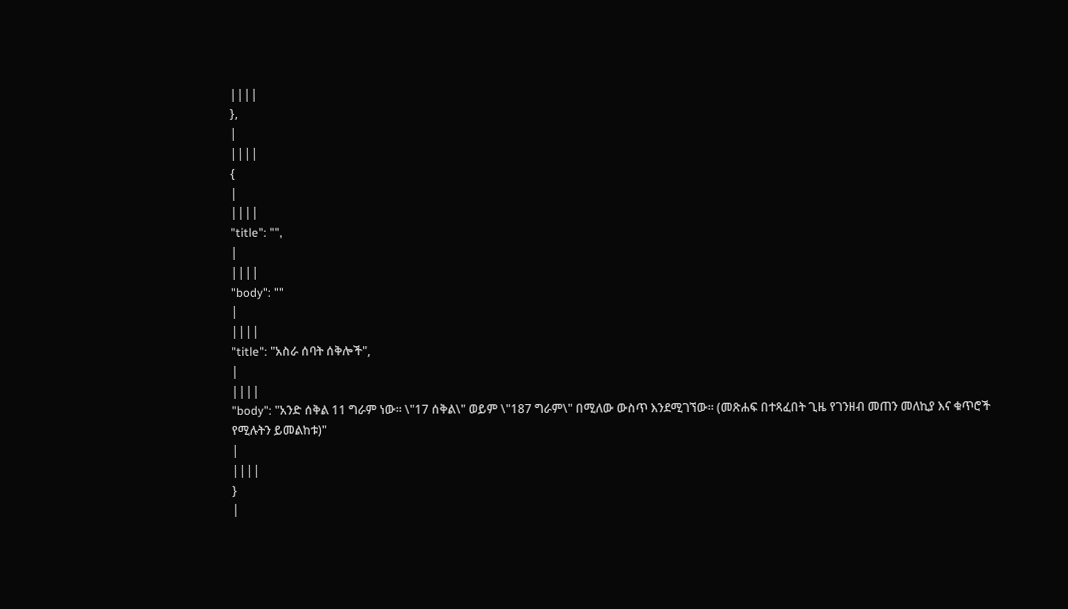||||
},
|
||||
{
|
||||
"title": "",
|
||||
"body": ""
|
||||
"title": "አስራ ሰባት ሰቅሎች",
|
||||
"body": "አንድ ሰቅል 11 ግራም ነው፡፡ \"17 ሰቅል\" ወይም \"187 ግራም\" በሚለው ውስጥ እንደሚገኘው፡፡ (መጽሐፍ በተጻፈበት ጊዜ የገንዘብ መጠን መለኪያ እና ቁጥሮች የሚሉትን ይመልከቱ)"
|
||||
}
|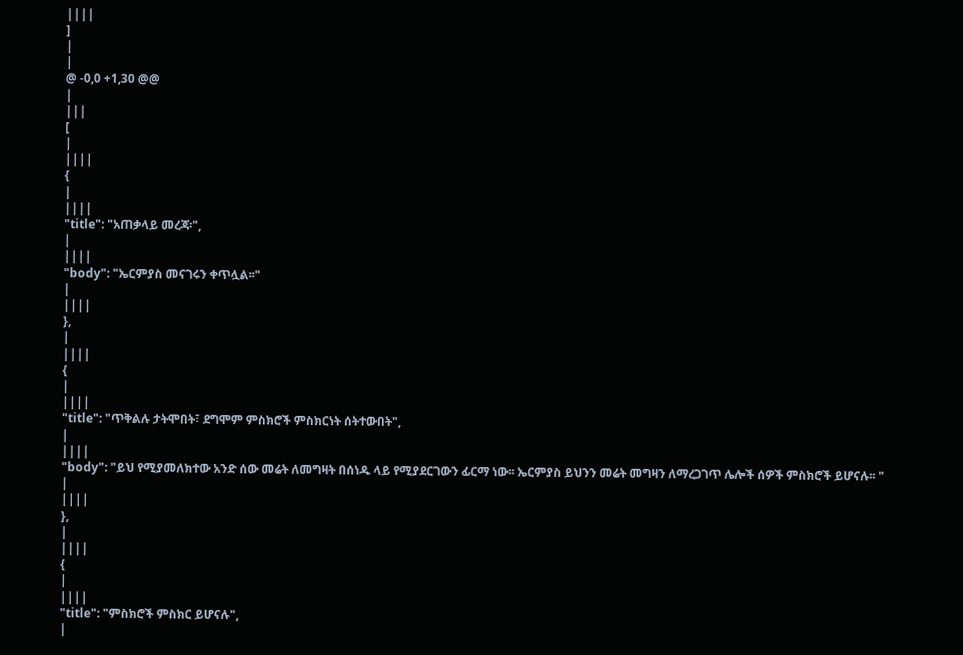||||
]
|
|
@ -0,0 +1,30 @@
|
|||
[
|
||||
{
|
||||
"title": "አጠቃላይ መረጃ፡",
|
||||
"body": "ኤርምያስ መናገሩን ቀጥሏል፡፡"
|
||||
},
|
||||
{
|
||||
"title": "ጥቅልሉ ታትሞበት፣ ደግሞም ምስክሮች ምስክርነት ሰትተውበት",
|
||||
"body": "ይህ የሚያመለክተው አንድ ሰው መሬት ለመግዛት በሰነዱ ላይ የሚያደርገውን ፊርማ ነው፡፡ ኤርምያስ ይህንን መሬት መግዛን ለማረጋገጥ ሌሎች ሰዎች ምስክሮች ይሆናሉ፡፡ "
|
||||
},
|
||||
{
|
||||
"title": "ምስክሮች ምስክር ይሆናሉ",
|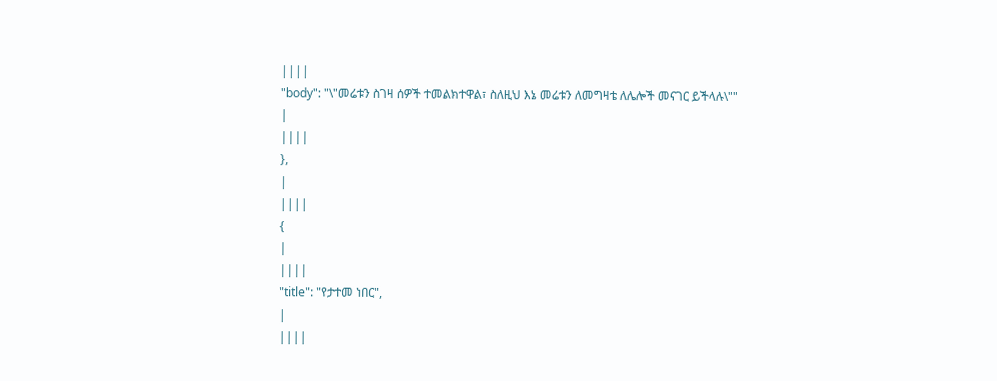||||
"body": "\"መሬቱን ስገዛ ሰዎች ተመልክተዋል፣ ስለዚህ እኔ መሬቱን ለመግዛቴ ለሌሎች መናገር ይችላሉ\""
|
||||
},
|
||||
{
|
||||
"title": "የታተመ ነበር",
|
||||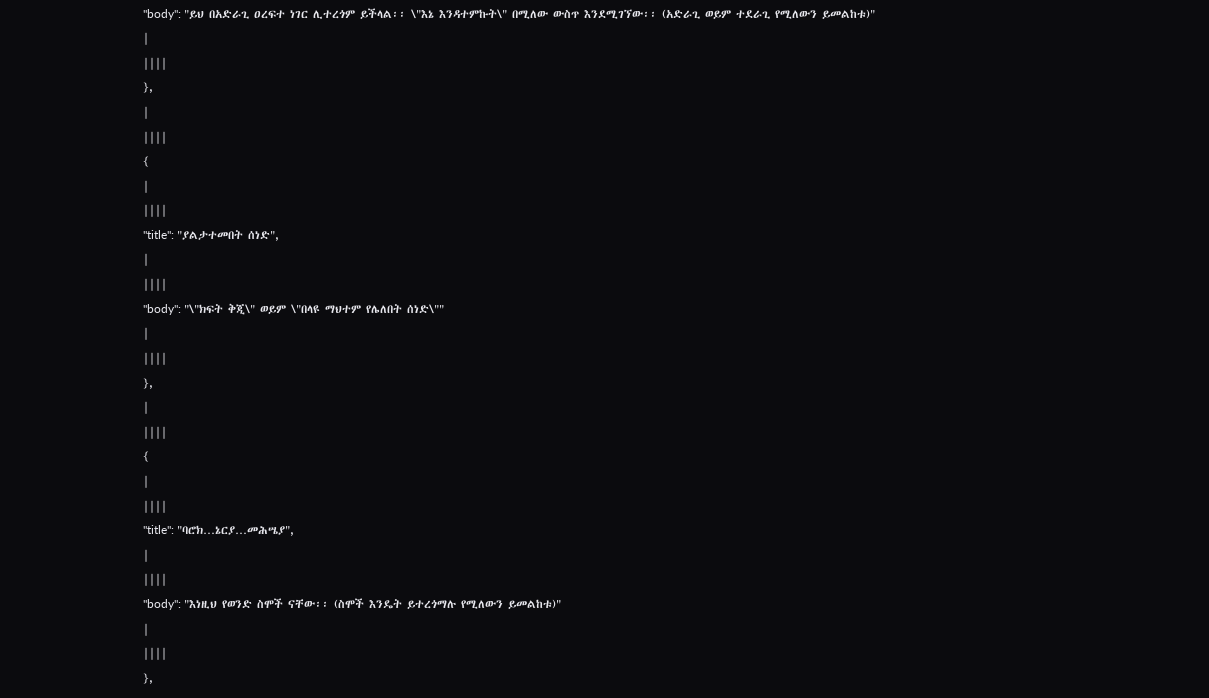"body": "ይህ በአድራጊ ዐረፍተ ነገር ሊተረጎም ይችላል፡፡ \"እኔ እንዳተምኩት\" በሚለው ውስጥ እንደሚገኘው፡፡ (አድራጊ ወይም ተደራጊ የሚለውን ይመልከቱ)"
|
||||
},
|
||||
{
|
||||
"title": "ያልታተመበት ሰነድ",
|
||||
"body": "\"ክፍት ቅጂ\" ወይም \"በላዩ ማህተም የሌለበት ሰነድ\""
|
||||
},
|
||||
{
|
||||
"title": "ባሮክ…ኔርያ…መሕሤያ",
|
||||
"body": "እነዚህ የወንድ ስሞች ናቸው፡፡ (ስሞች እንዴት ይተረጎማሉ የሚለውን ይመልከቱ)"
|
||||
},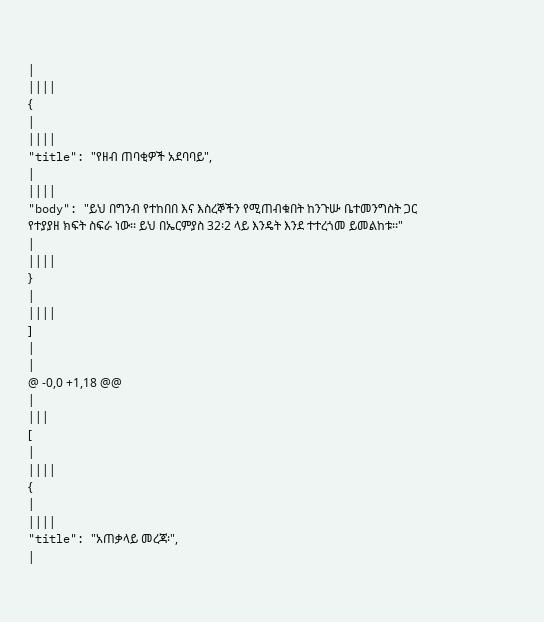|
||||
{
|
||||
"title": "የዘብ ጠባቂዎች አደባባይ",
|
||||
"body": "ይህ በግንብ የተከበበ እና እስረኞችን የሚጠብቁበት ከንጉሡ ቤተመንግስት ጋር የተያያዘ ክፍት ስፍራ ነው፡፡ ይህ በኤርምያስ 32፡2 ላይ እንዴት እንደ ተተረጎመ ይመልከቱ፡፡"
|
||||
}
|
||||
]
|
|
@ -0,0 +1,18 @@
|
|||
[
|
||||
{
|
||||
"title": "አጠቃላይ መረጃ፡",
|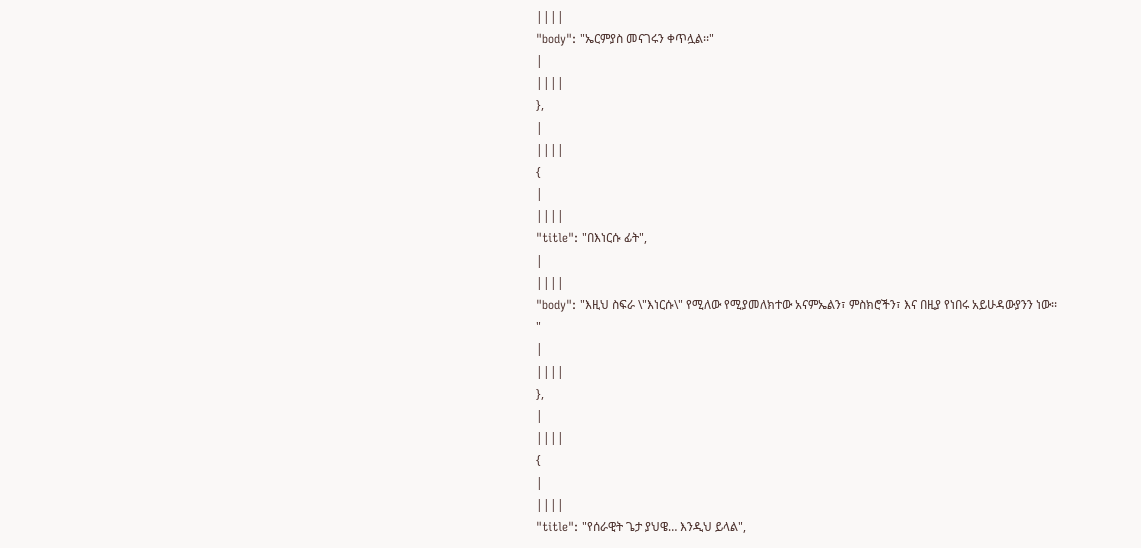||||
"body": "ኤርምያስ መናገሩን ቀጥሏል፡፡"
|
||||
},
|
||||
{
|
||||
"title": "በእነርሱ ፊት",
|
||||
"body": "እዚህ ስፍራ \"እነርሱ\" የሚለው የሚያመለክተው አናምኤልን፣ ምስክሮችን፣ እና በዚያ የነበሩ አይሁዳውያንን ነው፡፡"
|
||||
},
|
||||
{
|
||||
"title": "የሰራዊት ጌታ ያህዌ… እንዲህ ይላል",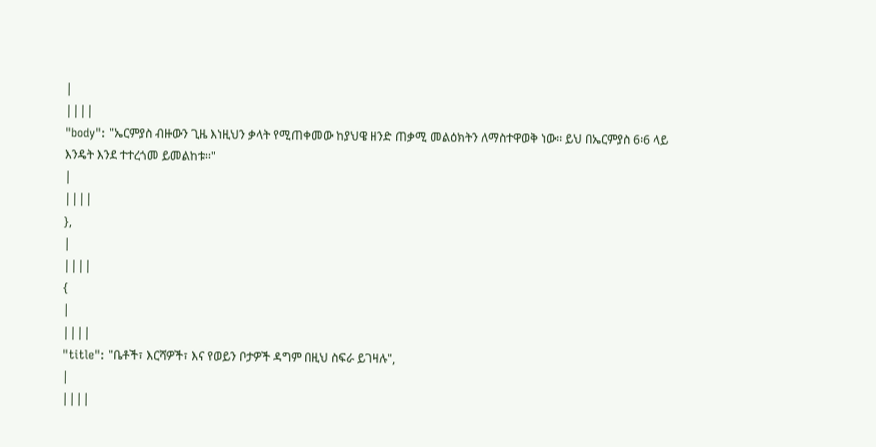|
||||
"body": "ኤርምያስ ብዙውን ጊዜ እነዚህን ቃላት የሚጠቀመው ከያህዌ ዘንድ ጠቃሚ መልዕክትን ለማስተዋወቅ ነው፡፡ ይህ በኤርምያስ 6፡6 ላይ እንዴት እንደ ተተረጎመ ይመልከቱ፡፡"
|
||||
},
|
||||
{
|
||||
"title": "ቤቶች፣ እርሻዎች፣ እና የወይን ቦታዎች ዳግም በዚህ ስፍራ ይገዛሉ",
|
||||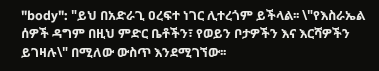"body": "ይህ በአድራጊ ዐረፍተ ነገር ሊተረጎም ይችላል፡፡ \"የእስራኤል ሰዎች ዳግም በዚህ ምድር ቤቶችን፣ የወይን ቦታዎችን እና እርሻዎችን ይገዛሉ\" በሚለው ውስጥ እንደሚገኘው፡፡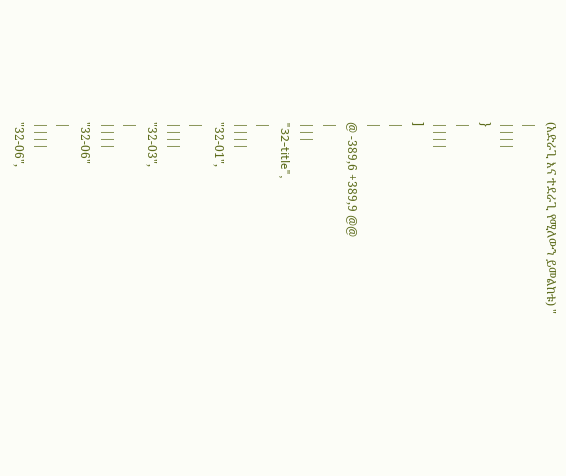(አድራጊ እና ተደራጊ የሚለውን ይመልከቱ) "
|
||||
}
|
||||
]
|
|
@ -389,6 +389,9 @@
|
|||
"32-title",
|
||||
"32-01",
|
||||
"32-03",
|
||||
"32-06"
|
||||
"32-06",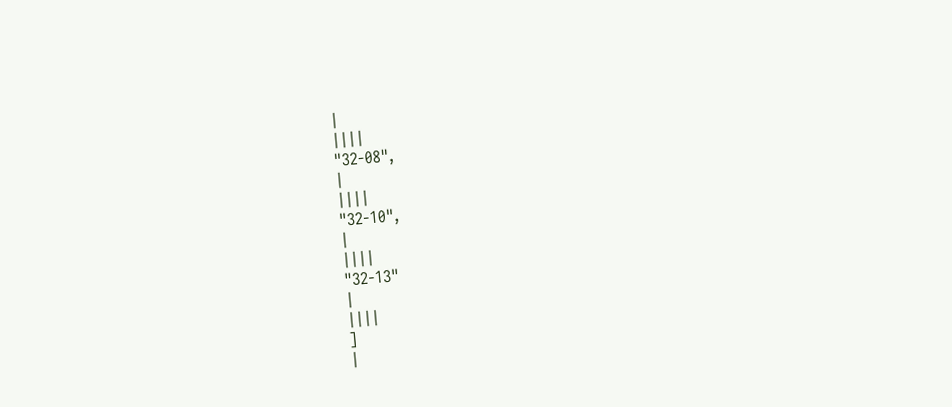|
||||
"32-08",
|
||||
"32-10",
|
||||
"32-13"
|
||||
]
|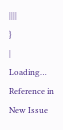||||
}
|
Loading…
Reference in New Issue